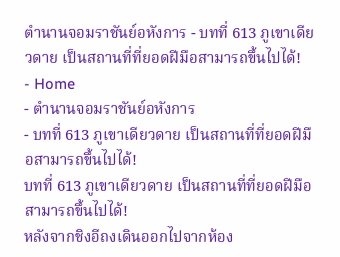ตำนานจอมราชันย์อหังการ - บทที่ 613 ภูเขาเดียวดาย เป็นสถานที่ที่ยอดฝีมือสามารถขึ้นไปได้!
- Home
- ตำนานจอมราชันย์อหังการ
- บทที่ 613 ภูเขาเดียวดาย เป็นสถานที่ที่ยอดฝีมือสามารถขึ้นไปได้!
บทที่ 613 ภูเขาเดียวดาย เป็นสถานที่ที่ยอดฝีมือสามารถขึ้นไปได้!
หลังจากชิงอีถงเดินออกไปจากห้อง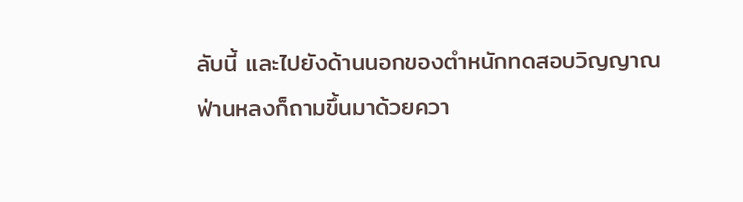ลับนี้ และไปยังด้านนอกของตำหนักทดสอบวิญญาณ
ฟ่านหลงก็ถามขึ้นมาด้วยควา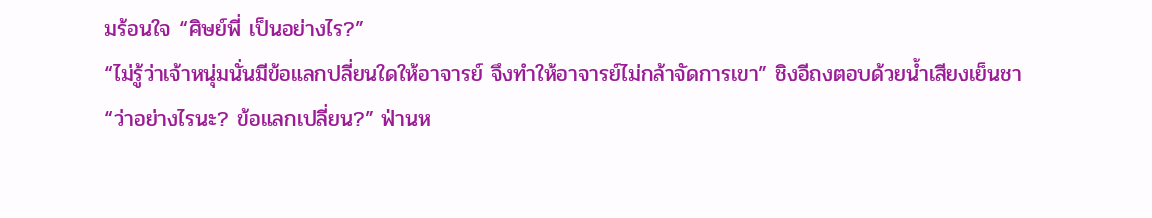มร้อนใจ “ศิษย์พี่ เป็นอย่างไร?”
“ไม่รู้ว่าเจ้าหนุ่มนั่นมีข้อแลกปลี่ยนใดให้อาจารย์ จึงทำให้อาจารย์ไม่กล้าจัดการเขา” ชิงอีถงตอบด้วยน้ำเสียงเย็นชา
“ว่าอย่างไรนะ? ข้อแลกเปลี่ยน?” ฟ่านห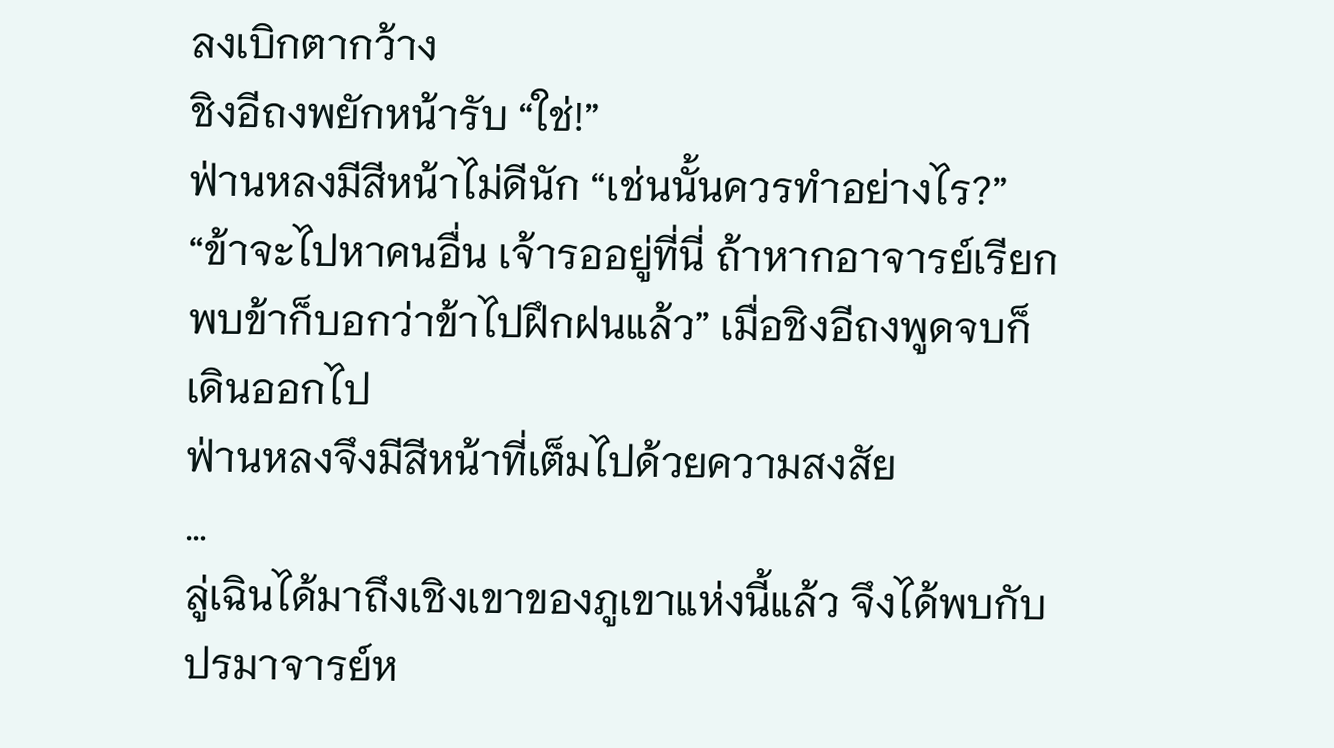ลงเบิกตากว้าง
ชิงอีถงพยักหน้ารับ “ใช่!”
ฟ่านหลงมีสีหน้าไม่ดีนัก “เช่นนั้นควรทำอย่างไร?”
“ข้าจะไปหาคนอื่น เจ้ารออยู่ที่นี่ ถ้าหากอาจารย์เรียกพบข้าก็บอกว่าข้าไปฝึกฝนแล้ว” เมื่อชิงอีถงพูดจบก็เดินออกไป
ฟ่านหลงจึงมีสีหน้าที่เต็มไปด้วยความสงสัย
…
ลู่เฉินได้มาถึงเชิงเขาของภูเขาแห่งนี้แล้ว จึงได้พบกับปรมาจารย์ห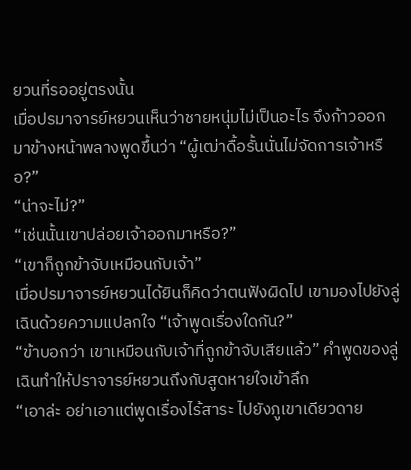ยวนที่รออยู่ตรงนั้น
เมื่อปรมาจารย์หยวนเห็นว่าชายหนุ่มไม่เป็นอะไร จึงก้าวออกมาข้างหน้าพลางพูดขึ้นว่า “ผู้เฒ่าดื้อรั้นนั่นไม่จัดการเจ้าหรือ?”
“น่าจะไม่?”
“เช่นนั้นเขาปล่อยเจ้าออกมาหรือ?”
“เขาก็ถูกข้าจับเหมือนกับเจ้า”
เมื่อปรมาจารย์หยวนได้ยินก็คิดว่าตนฟังผิดไป เขามองไปยังลู่เฉินด้วยความแปลกใจ “เจ้าพูดเรื่องใดกัน?”
“ข้าบอกว่า เขาเหมือนกับเจ้าที่ถูกข้าจับเสียแล้ว” คำพูดของลู่เฉินทำให้ปราจารย์หยวนถึงกับสูดหายใจเข้าลึก
“เอาล่ะ อย่าเอาแต่พูดเรื่องไร้สาระ ไปยังภูเขาเดียวดาย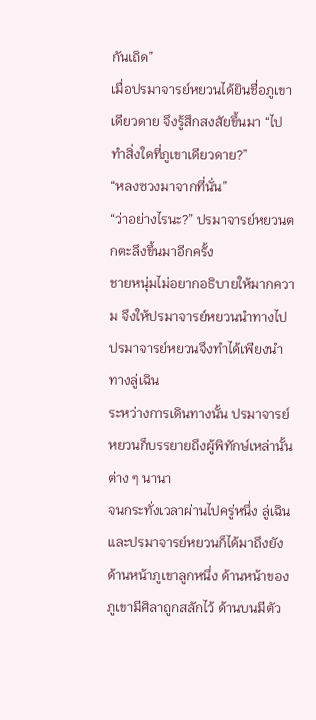กันเถิด”
เมื่อปรมาจารย์หยวนได้ยินชื่อภูเขาเดียวดาย จึงรู้สึกสงสัยขึ้นมา “ไปทำสิ่งใดที่ภูเขาเดียวดาย?”
“หลงซวงมาจากที่นั่น”
“ว่าอย่างไรนะ?” ปรมาจารย์หยวนตกตะลึงขึ้นมาอีกครั้ง
ชายหนุ่มไม่อยากอธิบายให้มากความ จึงให้ปรมาจารย์หยวนนำทางไป
ปรมาจารย์หยวนจึงทำได้เพียงนำทางลู่เฉิน
ระหว่างการเดินทางนั้น ปรมาจารย์หยวนก็บรรยายถึงผู้พิทักษ์เหล่านั้นต่าง ๆ นานา
จนกระทั่งเวลาผ่านไปครู่หนึ่ง ลู่เฉินและปรมาจารย์หยวนก็ได้มาถึงยังด้านหน้าภูเขาลูกหนึ่ง ด้านหน้าของภูเขามีศิลาถูกสลักไว้ ด้านบนมีตัว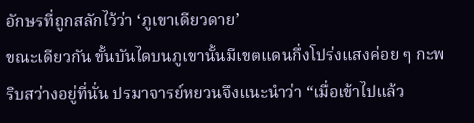อักษรที่ถูกสลักไว้ว่า ‘ภูเขาเดียวดาย’
ขณะเดียวกัน ขั้นบันไดบนภูเขานั้นมีเขตแดนกึ่งโปร่งแสงค่อย ๆ กะพริบสว่างอยู่ที่นั่น ปรมาจารย์หยวนจึงแนะนำว่า “เมื่อเข้าไปแล้ว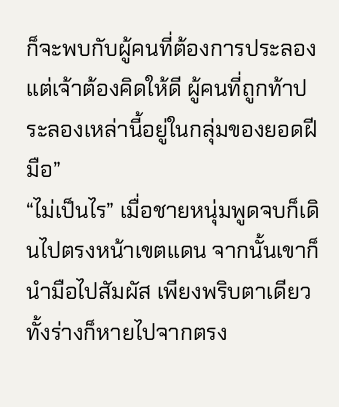ก็จะพบกับผู้คนที่ต้องการประลอง แต่เจ้าต้องคิดให้ดี ผู้คนที่ถูกท้าประลองเหล่านี้อยู่ในกลุ่มของยอดฝีมือ”
“ไม่เป็นไร” เมื่อชายหนุ่มพูดจบก็เดินไปตรงหน้าเขตแดน จากนั้นเขาก็นำมือไปสัมผัส เพียงพริบตาเดียวทั้งร่างก็หายไปจากตรง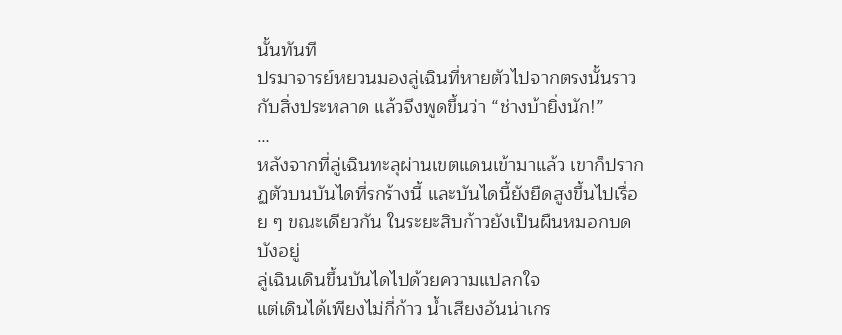นั้นทันที
ปรมาจารย์หยวนมองลู่เฉินที่หายตัวไปจากตรงนั้นราวกับสิ่งประหลาด แล้วจึงพูดขึ้นว่า “ช่างบ้ายิ่งนัก!”
…
หลังจากที่ลู่เฉินทะลุผ่านเขตแดนเข้ามาแล้ว เขาก็ปรากฏตัวบนบันไดที่รกร้างนี้ และบันไดนี้ยังยืดสูงขึ้นไปเรื่อย ๆ ขณะเดียวกัน ในระยะสิบก้าวยังเป็นผืนหมอกบดบังอยู่
ลู่เฉินเดินขึ้นบันไดไปด้วยความแปลกใจ
แต่เดินได้เพียงไม่กี่ก้าว น้ำเสียงอันน่าเกร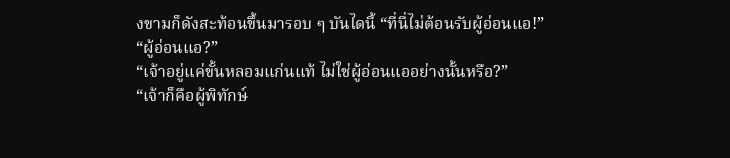งขามก็ดังสะท้อนขึ้นมารอบ ๆ บันไดนี้ “ที่นี่ไม่ต้อนรับผู้อ่อนแอ!”
“ผู้อ่อนแอ?”
“เจ้าอยู่แค่ขั้นหลอมแก่นแท้ ไม่ใช่ผู้อ่อนแออย่างนั้นหรือ?”
“เจ้าก็คือผู้พิทักษ์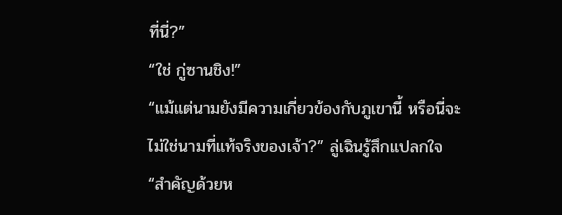ที่นี่?”
“ใช่ กู่ซานชิง!”
“แม้แต่นามยังมีความเกี่ยวข้องกับภูเขานี้ หรือนี่จะไม่ใช่นามที่แท้จริงของเจ้า?” ลู่เฉินรู้สึกแปลกใจ
“สำคัญด้วยห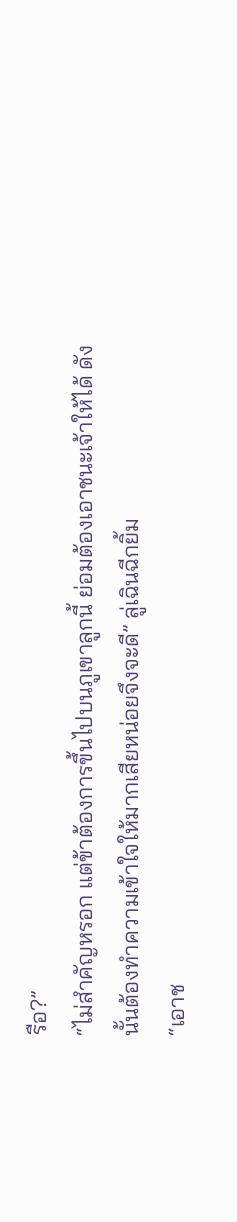รือ?”
“ไม่สำคัญหรอก แต่ข้าต้องการขึ้นไปบนภูเขาลูกนี้ ย่อมต้องเอาชนะเจ้าให้ได้ ดังนั้นต้องทำความเข้าใจให้มากเสียหน่อยจึงจะดี” ลู่เฉินฉีกยิ้ม
“เอาช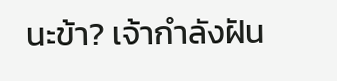นะข้า? เจ้ากำลังฝัน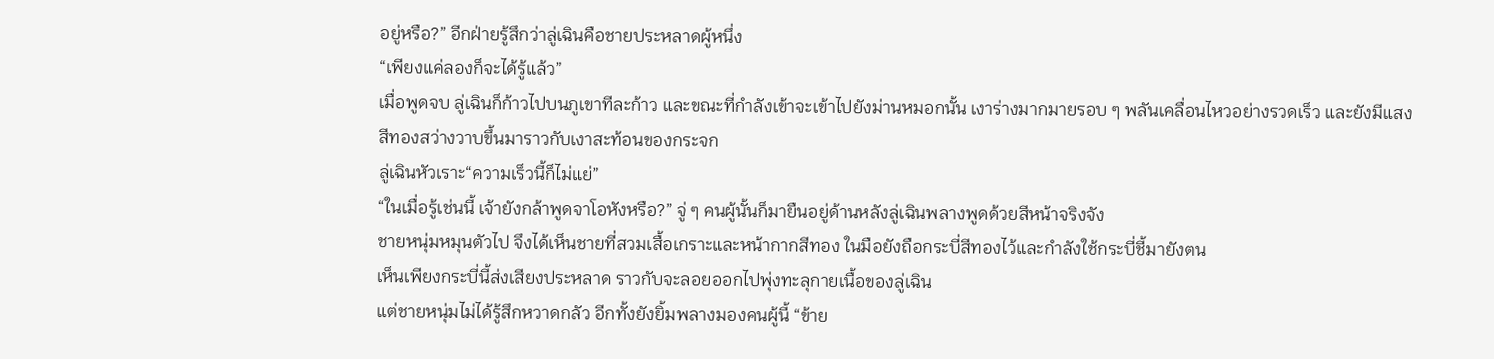อยู่หรือ?” อีกฝ่ายรู้สึกว่าลู่เฉินคือชายประหลาดผู้หนึ่ง
“เพียงแค่ลองก็จะได้รู้แล้ว”
เมื่อพูดจบ ลู่เฉินก็ก้าวไปบนภูเขาทีละก้าว และขณะที่กำลังเข้าจะเข้าไปยังม่านหมอกนั้น เงาร่างมากมายรอบ ๆ พลันเคลื่อนไหวอย่างรวดเร็ว และยังมีแสงสีทองสว่างวาบขึ้นมาราวกับเงาสะท้อนของกระจก
ลู่เฉินหัวเราะ“ความเร็วนี้ก็ไม่แย่”
“ในเมื่อรู้เช่นนี้ เจ้ายังกล้าพูดจาโอหังหรือ?” จู่ ๆ คนผู้นั้นก็มายืนอยู่ด้านหลังลู่เฉินพลางพูดด้วยสีหน้าจริงจัง
ชายหนุ่มหมุนตัวไป จึงได้เห็นชายที่สวมเสื้อเกราะและหน้ากากสีทอง ในมือยังถือกระบี่สีทองไว้และกำลังใช้กระบี่ชี้มายังตน
เห็นเพียงกระบี่นี้ส่งเสียงประหลาด ราวกับจะลอยออกไปพุ่งทะลุกายเนื้อของลู่เฉิน
แต่ชายหนุ่มไม่ได้รู้สึกหวาดกลัว อีกทั้งยังยิ้มพลางมองคนผู้นี้ “ข้าย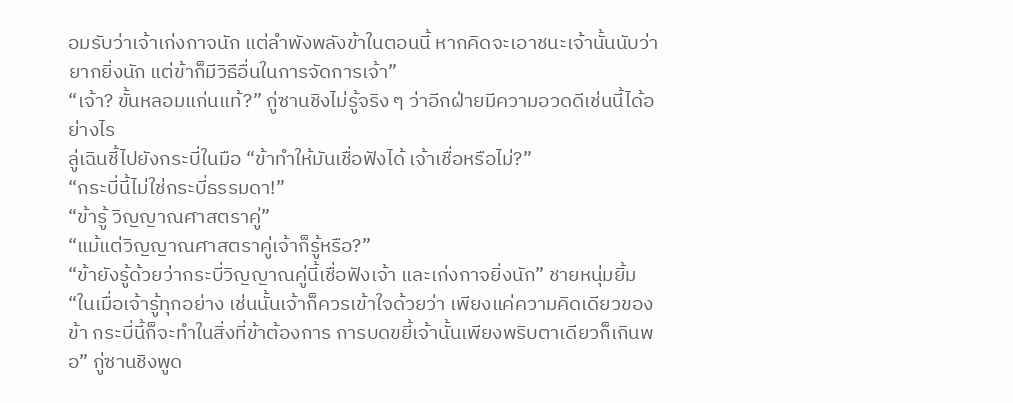อมรับว่าเจ้าเก่งกาจนัก แต่ลำพังพลังข้าในตอนนี้ หากคิดจะเอาชนะเจ้านั้นนับว่ายากยิ่งนัก แต่ข้าก็มีวิธีอื่นในการจัดการเจ้า”
“เจ้า? ขั้นหลอมแก่นแท้?” กู่ซานชิงไม่รู้จริง ๆ ว่าอีกฝ่ายมีความอวดดีเช่นนี้ได้อย่างไร
ลู่เฉินชี้ไปยังกระบี่ในมือ “ข้าทำให้มันเชื่อฟังได้ เจ้าเชื่อหรือไม่?”
“กระบี่นี้ไม่ใช่กระบี่ธรรมดา!”
“ข้ารู้ วิญญาณศาสตราคู่”
“แม้แต่วิญญาณศาสตราคู่เจ้าก็รู้หรือ?”
“ข้ายังรู้ด้วยว่ากระบี่วิญญาณคู่นี้เชื่อฟังเจ้า และเก่งกาจยิ่งนัก” ชายหนุ่มยิ้ม
“ในเมื่อเจ้ารู้ทุกอย่าง เช่นนั้นเจ้าก็ควรเข้าใจด้วยว่า เพียงแค่ความคิดเดียวของข้า กระบี่นี้ก็จะทำในสิ่งที่ข้าต้องการ การบดขยี้เจ้านั้นเพียงพริบตาเดียวก็เกินพอ” กู่ซานชิงพูด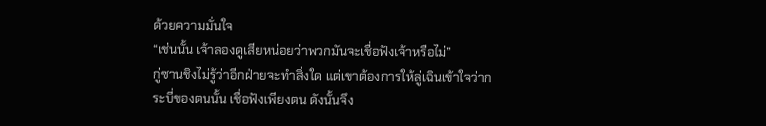ด้วยความมั่นใจ
“เช่นนั้น เจ้าลองดูเสียหน่อยว่าพวกมันจะเชื่อฟังเจ้าหรือไม่”
กู่ซานชิงไม่รู้ว่าอีกฝ่ายจะทำสิ่งใด แต่เขาต้องการให้ลู่เฉินเข้าใจว่ากระบี่ของตนนั้น เชื่อฟังเพียงตน ดังนั้นจึง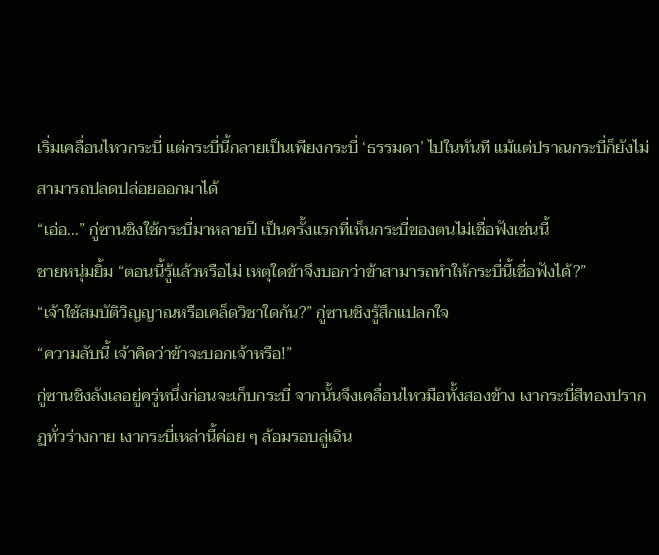เริ่มเคลื่อนไหวกระบี่ แต่กระบี่นี้กลายเป็นเพียงกระบี่ ‘ธรรมดา’ ไปในทันที แม้แต่ปราณกระบี่ก็ยังไม่สามารถปลดปล่อยออกมาได้
“เอ่อ…” กู่ซานชิงใช้กระบี่มาหลายปี เป็นครั้งแรกที่เห็นกระบี่ของตนไม่เชื่อฟังเช่นนี้
ชายหนุ่มยิ้ม “ตอนนี้รู้แล้วหรือไม่ เหตุใดข้าจึงบอกว่าข้าสามารถทำให้กระบี่นี้เชื่อฟังได้?”
“เจ้าใช้สมบัติวิญญาณหรือเคล็ดวิชาใดกัน?” กู่ซานชิงรู้สึกแปลกใจ
“ความลับนี้ เจ้าคิดว่าข้าจะบอกเจ้าหรือ!”
กู่ซานชิงลังเลอยู่ครู่หนึ่งก่อนจะเก็บกระบี่ จากนั้นจึงเคลื่อนไหวมือทั้งสองข้าง เงากระบี่สีทองปรากฏทั่วร่างกาย เงากระบี่เหล่านี้ค่อย ๆ ล้อมรอบลู่เฉิน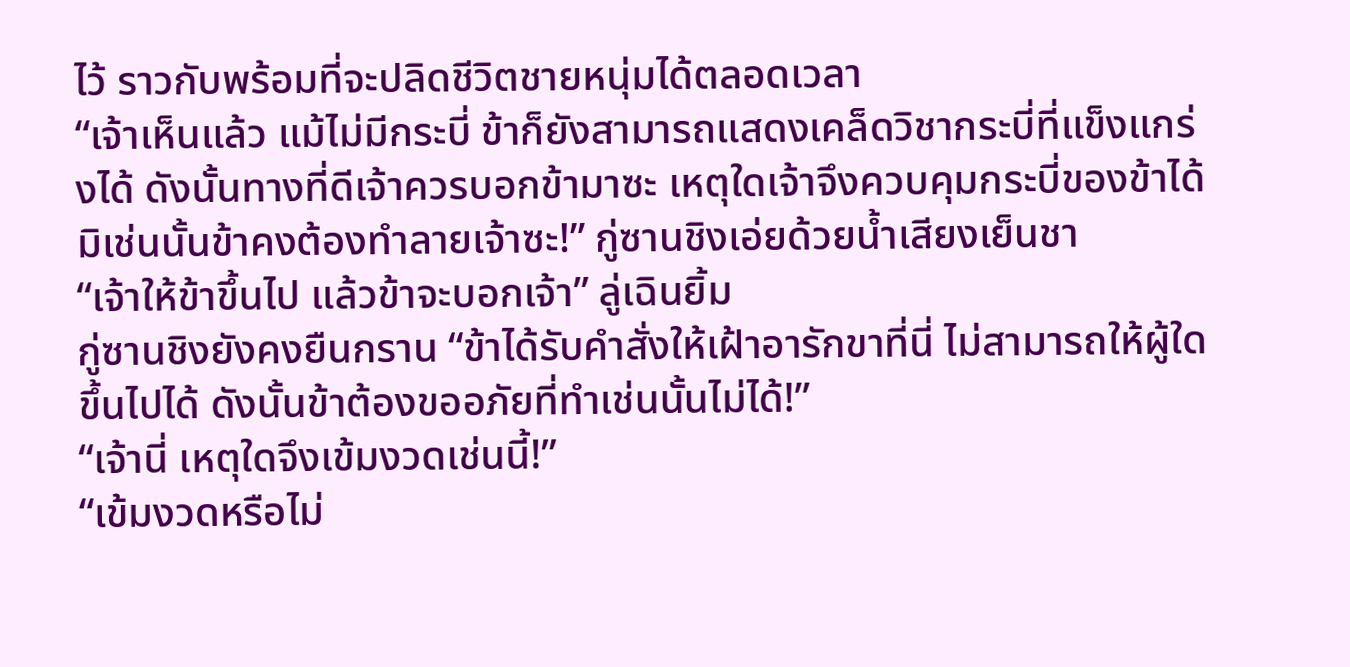ไว้ ราวกับพร้อมที่จะปลิดชีวิตชายหนุ่มได้ตลอดเวลา
“เจ้าเห็นแล้ว แม้ไม่มีกระบี่ ข้าก็ยังสามารถแสดงเคล็ดวิชากระบี่ที่แข็งแกร่งได้ ดังนั้นทางที่ดีเจ้าควรบอกข้ามาซะ เหตุใดเจ้าจึงควบคุมกระบี่ของข้าได้ มิเช่นนั้นข้าคงต้องทำลายเจ้าซะ!” กู่ซานชิงเอ่ยด้วยน้ำเสียงเย็นชา
“เจ้าให้ข้าขึ้นไป แล้วข้าจะบอกเจ้า” ลู่เฉินยิ้ม
กู่ซานชิงยังคงยืนกราน “ข้าได้รับคำสั่งให้เฝ้าอารักขาที่นี่ ไม่สามารถให้ผู้ใดขึ้นไปได้ ดังนั้นข้าต้องขออภัยที่ทำเช่นนั้นไม่ได้!”
“เจ้านี่ เหตุใดจึงเข้มงวดเช่นนี้!”
“เข้มงวดหรือไม่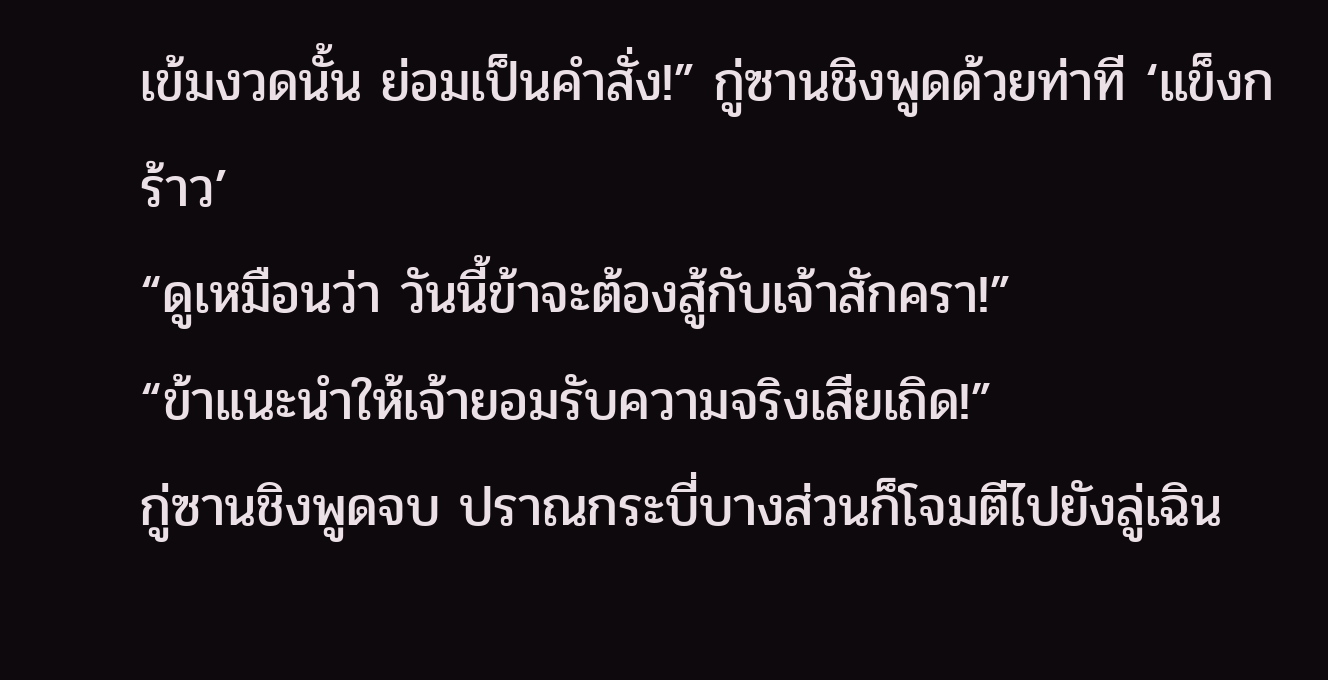เข้มงวดนั้น ย่อมเป็นคำสั่ง!” กู่ซานชิงพูดด้วยท่าที ‘แข็งกร้าว’
“ดูเหมือนว่า วันนี้ข้าจะต้องสู้กับเจ้าสักครา!”
“ข้าแนะนำให้เจ้ายอมรับความจริงเสียเถิด!”
กู่ซานชิงพูดจบ ปราณกระบี่บางส่วนก็โจมตีไปยังลู่เฉิน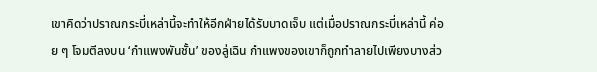เขาคิดว่าปราณกระบี่เหล่านี้จะทำให้อีกฝ่ายได้รับบาดเจ็บ แต่เมื่อปราณกระบี่เหล่านี้ ค่อย ๆ โจมตีลงบน ‘กำแพงพันชั้น’ ของลู่เฉิน กำแพงของเขาก็ถูกทำลายไปเพียงบางส่ว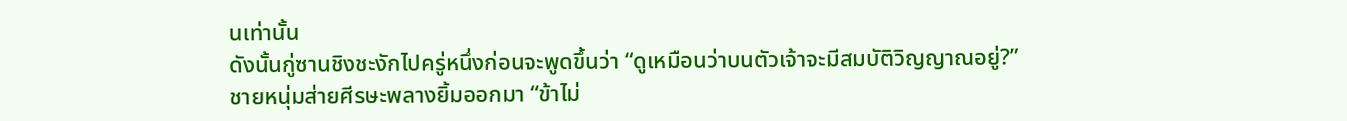นเท่านั้น
ดังนั้นกู่ซานชิงชะงักไปครู่หนึ่งก่อนจะพูดขึ้นว่า “ดูเหมือนว่าบนตัวเจ้าจะมีสมบัติวิญญาณอยู่?”
ชายหนุ่มส่ายศีรษะพลางยิ้มออกมา “ข้าไม่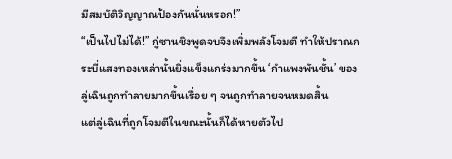มีสมบัติวิญญาณป้องกันนั่นหรอก!”
“เป็นไปไม่ได้!” กู่ซานชิงพูดจบจึงเพิ่มพลังโจมตี ทำให้ปราณกระบี่แสงทองเหล่านั้นยิ่งแข็งแกร่งมากขึ้น ‘กำแพงพันชั้น’ ของลู่เฉินถูกทำลายมากขึ้นเรื่อย ๆ จนถูกทำลายจนหมดสิ้น
แต่ลู่เฉินที่ถูกโจมตีในขณะนั้นก็ได้หายตัวไป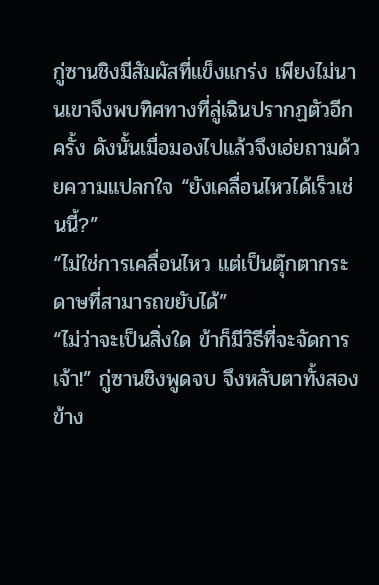กู่ซานชิงมีสัมผัสที่แข็งแกร่ง เพียงไม่นานเขาจึงพบทิศทางที่ลู่เฉินปรากฏตัวอีกครั้ง ดังนั้นเมื่อมองไปแล้วจึงเอ่ยถามด้วยความแปลกใจ “ยังเคลื่อนไหวได้เร็วเช่นนี้?”
“ไม่ใช่การเคลื่อนไหว แต่เป็นตุ๊กตากระดาษที่สามารถขยับได้”
“ไม่ว่าจะเป็นสิ่งใด ข้าก็มีวิธีที่จะจัดการเจ้า!” กู่ซานชิงพูดจบ จึงหลับตาทั้งสองข้าง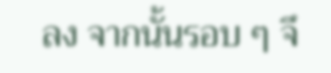ลง จากนั้นรอบ ๆ จึ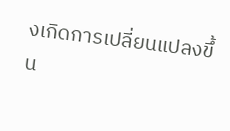งเกิดการเปลี่ยนแปลงขึ้น